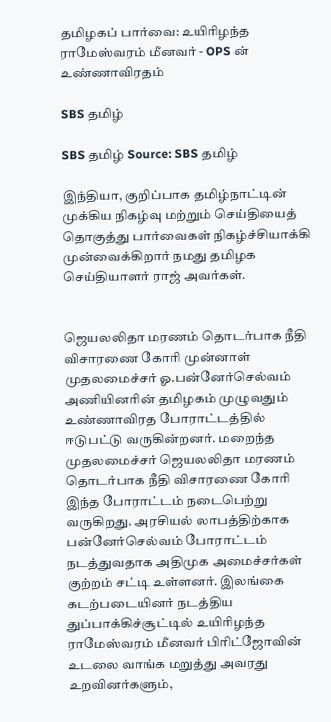தமிழகப் பார்வை: உயிரிழந்த ராமேஸ்வரம் மீனவர் - OPS ன் உண்ணாவிரதம்

SBS தமிழ்

SBS தமிழ் Source: SBS தமிழ்

இந்தியா, குறிப்பாக தமிழ்நாட்டின் முக்கிய நிகழ்வு மற்றும் செய்தியைத் தொகுத்து பார்வைகள் நிகழ்ச்சியாக்கி முன்வைக்கிறார் நமது தமிழக செய்தியாளர் ராஜ் அவர்கள்.


ஜெயலலிதா மரணம் தொடர்பாக நீதி விசாரணை கோரி முன்னாள் முதலமைச்சர் ஓ.பன்னேர்செல்வம் அணியினரின் தமிழகம் முழுவதும் உண்ணாவிரத போராட்டத்தில் ஈடுபட்டு வருகின்றனர். மறைந்த முதலமைச்சர் ஜெயலலிதா மரணம் தொடர்பாக நீதி விசாரணை கோரி இந்த போராட்டம் நடைபெற்று வருகிறது. அரசியல் லாபத்திற்காக பன்னேர்செல்வம் போராட்டம் நடத்துவதாக அதிமுக அமைச்சர்கள் குற்றம் சட்டி உள்ளனர். இலங்கை கடற்படையினர் நடத்திய துப்பாக்கிச்சூட்டில் உயிரிழந்த ராமேஸ்வரம் மீனவர் பிரிட்ஜோவின் உடலை வாங்க மறுத்து அவரது உறவினர்களும்,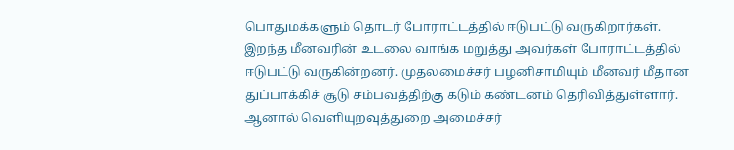பொதுமக்க‌ளும் தொடர் போராட்டத்தில் ஈடுபட்டு வருகிறார்கள். இறந்த மீனவரின் உடலை வாங்க மறுத்து அவர்கள் போராட்டத்தில் ஈடுபட்டு வருகின்றனர். முதலமைச்சர் பழனிசாமியும் மீனவர் மீதான துப்பாக்கிச் சூடு சம்பவத்திற்கு கடும் கண்டனம் தெரிவித்துள்ளார். ஆனால் வெளியுறவுத்துறை அமைச்சர்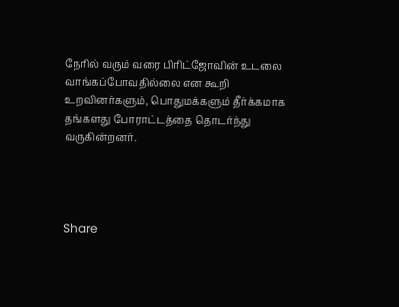நேரில் வரும் வரை பிரிட்ஜோவின் உடலை வாங்கப்போவதில்லை என கூறி உறவினர்களும், பொதுமக்களும் தீர்க்கமாக தங்களது போராட்டத்தை தொடர்ந்து வருகின்றனர்.




Share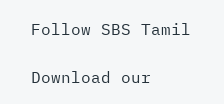Follow SBS Tamil

Download our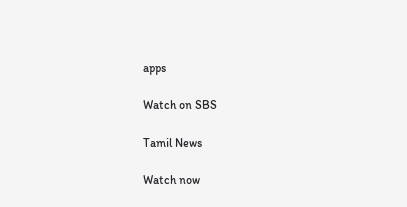apps

Watch on SBS

Tamil News

Watch now